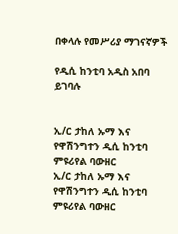በቀላሉ የመሥሪያ ማገናኛዎች

የዲሲ ከንቲባ አዲስ አበባ ይገባሉ


ኢ/ር ታከለ ኡማ እና የዋሽንግተን ዲሲ ከንቲባ ምዩሪየል ባውዘር
ኢ/ር ታከለ ኡማ እና የዋሽንግተን ዲሲ ከንቲባ ምዩሪየል ባውዘር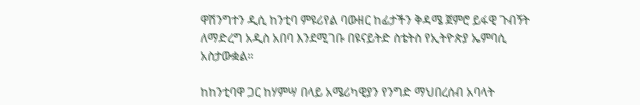ዋሽንግተን ዲሲ ከንቲባ ምዩሪየል ባውዘር ከፊታችን ቅዳሜ ጀምሮ ይፋዊ ጉብኝት ለማድረግ አዲስ አበባ እንደሚገቡ በዩናይትድ ስቴትስ የኢትዮጵያ ኤምባሲ አስታውቋል።

ከከንቲባዋ ጋር ከሃምሣ በላይ አሜሪካዊያን የንግድ ማህበረሰብ አባላት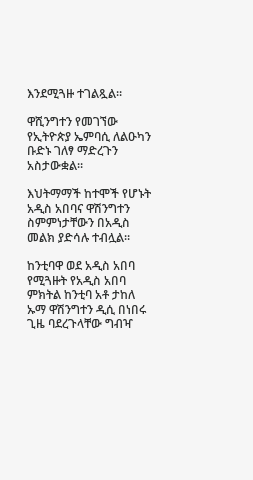እንደሚጓዙ ተገልጿል።

ዋሺንግተን የመገኘው የኢትዮጵያ ኤምባሲ ለልዑካን ቡድኑ ገለፃ ማድረጉን አስታውቋል።

እህትማማች ከተሞች የሆኑት አዲስ አበባና ዋሽንግተን ስምምነታቸውን በአዲስ መልክ ያድሳሉ ተብሏል።

ከንቲባዋ ወደ አዲስ አበባ የሚጓዙት የአዲስ አበባ ምክትል ከንቲባ አቶ ታከለ ኡማ ዋሽንግተን ዲሲ በነበሩ ጊዜ ባደረጉላቸው ግብዣ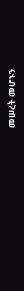መሠረት መሆኑን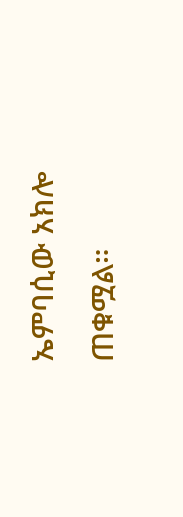ኤምባሲው አክሎ ጠቁሟል።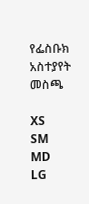የፌስቡክ አስተያየት መስጫ

XS
SM
MD
LG